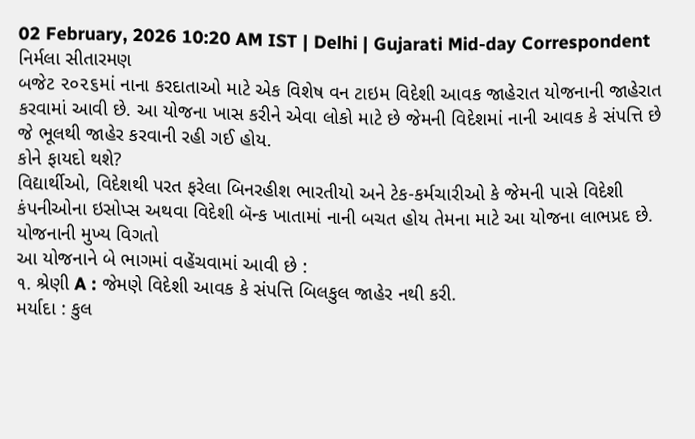02 February, 2026 10:20 AM IST | Delhi | Gujarati Mid-day Correspondent
નિર્મલા સીતારમણ
બજેટ ૨૦૨૬માં નાના કરદાતાઓ માટે એક વિશેષ વન ટાઇમ વિદેશી આવક જાહેરાત યોજનાની જાહેરાત કરવામાં આવી છે. આ યોજના ખાસ કરીને એવા લોકો માટે છે જેમની વિદેશમાં નાની આવક કે સંપત્તિ છે જે ભૂલથી જાહેર કરવાની રહી ગઈ હોય.
કોને ફાયદો થશે?
વિદ્યાર્થીઓ, વિદેશથી પરત ફરેલા બિનરહીશ ભારતીયો અને ટેક-કર્મચારીઓ કે જેમની પાસે વિદેશી કંપનીઓના ઇસોપ્સ અથવા વિદેશી બૅન્ક ખાતામાં નાની બચત હોય તેમના માટે આ યોજના લાભપ્રદ છે.
યોજનાની મુખ્ય વિગતો
આ યોજનાને બે ભાગમાં વહેંચવામાં આવી છે :
૧. શ્રેણી A : જેમણે વિદેશી આવક કે સંપત્તિ બિલકુલ જાહેર નથી કરી.
મર્યાદા : કુલ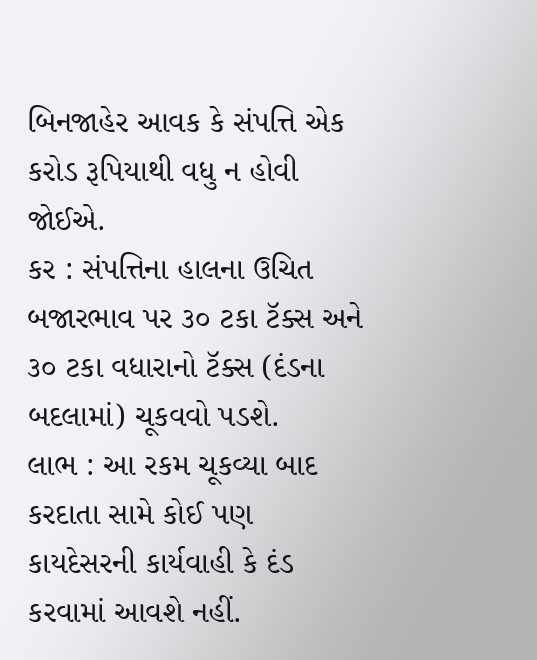બિનજાહેર આવક કે સંપત્તિ એક કરોડ રૂપિયાથી વધુ ન હોવી જોઈએ.
કર : સંપત્તિના હાલના ઉચિત બજારભાવ પર ૩૦ ટકા ટૅક્સ અને ૩૦ ટકા વધારાનો ટૅક્સ (દંડના બદલામાં) ચૂકવવો પડશે.
લાભ : આ રકમ ચૂકવ્યા બાદ કરદાતા સામે કોઈ પણ કાયદેસરની કાર્યવાહી કે દંડ કરવામાં આવશે નહીં.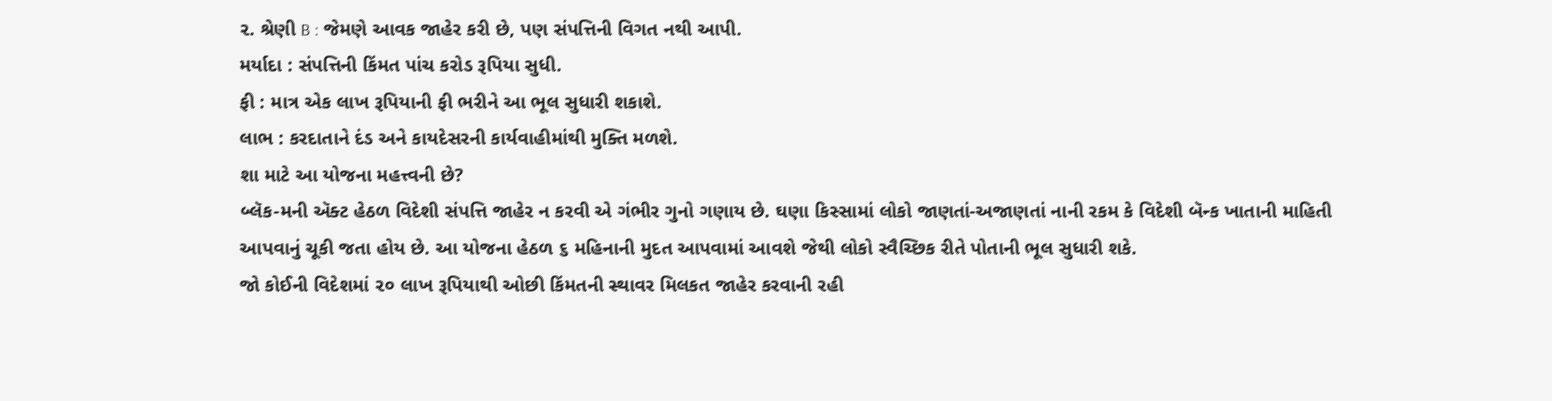૨. શ્રેણી B : જેમણે આવક જાહેર કરી છે, પણ સંપત્તિની વિગત નથી આપી.
મર્યાદા : સંપત્તિની કિંમત પાંચ કરોડ રૂપિયા સુધી.
ફી : માત્ર એક લાખ રૂપિયાની ફી ભરીને આ ભૂલ સુધારી શકાશે.
લાભ : કરદાતાને દંડ અને કાયદેસરની કાર્યવાહીમાંથી મુક્તિ મળશે.
શા માટે આ યોજના મહત્ત્વની છે?
બ્લૅક-મની ઍક્ટ હેઠળ વિદેશી સંપત્તિ જાહેર ન કરવી એ ગંભીર ગુનો ગણાય છે. ઘણા કિસ્સામાં લોકો જાણતાં-અજાણતાં નાની રકમ કે વિદેશી બૅન્ક ખાતાની માહિતી આપવાનું ચૂકી જતા હોય છે. આ યોજના હેઠળ ૬ મહિનાની મુદત આપવામાં આવશે જેથી લોકો સ્વૈચ્છિક રીતે પોતાની ભૂલ સુધારી શકે.
જો કોઈની વિદેશમાં ૨૦ લાખ રૂપિયાથી ઓછી કિંમતની સ્થાવર મિલકત જાહેર કરવાની રહી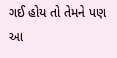ગઈ હોય તો તેમને પણ આ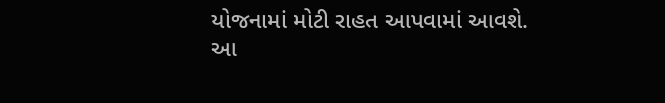યોજનામાં મોટી રાહત આપવામાં આવશે.
આ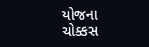યોજના ચોક્કસ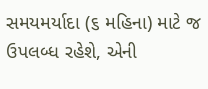સમયમર્યાદા (૬ મહિના) માટે જ ઉપલબ્ધ રહેશે, એની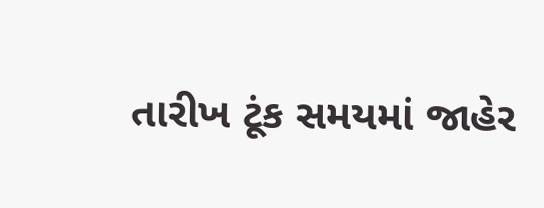તારીખ ટૂંક સમયમાં જાહેર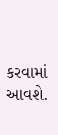કરવામાં આવશે.